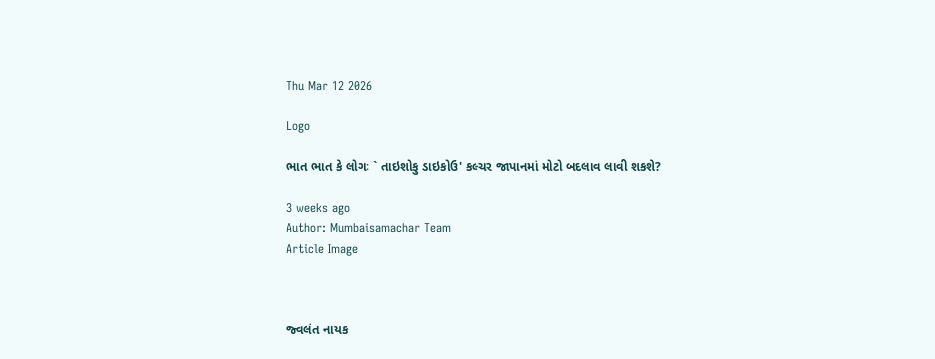Thu Mar 12 2026

Logo

ભાત ભાત કે લોગઃ ` તાઇશોકુ ડાઇકોઉ' કલ્ચર જાપાનમાં મોટો બદલાવ લાવી શકશે?

3 weeks ago
Author: Mumbaisamachar Team
Article Image



જ્વલંત નાયક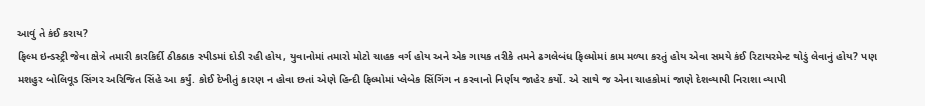આવું તે કંઈ કરાય?
ફિલ્મ ઇન્ડસ્ટ્રી જેવા ક્ષેત્રે તમારી કારકિર્દી ઠીકઠાક સ્પીડમાં દોડી રહી હોય, યુવાનોમાં તમારો મોટો ચાહક વર્ગ હોય અને એક ગાયક તરીકે તમને ઢગલેબંધ ફિલ્મોમાં કામ મળ્યા કરતું હોય એવા સમયે કંઈ રિટાયરમેન્ટ થોડું લેવાનું હોય? પણ મશહુર બોલિવૂડ સિંગર અરિજિત સિંહે આ કર્યું. કોઈ દેખીતું કારણ ન હોવા છતાં એણે હિન્દી ફિલ્મોમાં પ્લેબેક સિંગિંગ ન કરવાનો નિર્ણય જાહેર કર્યો. એ સાથે જ એના ચાહકોમાં જાણે દેશવ્યાપી નિરાશા વ્યાપી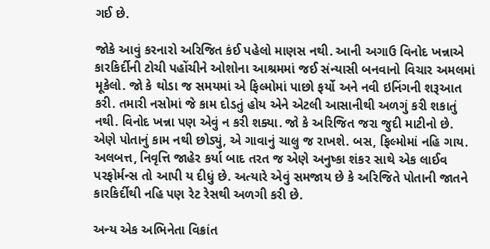ગઈ છે.

જોકે આવું કરનારો અરિજિત કંઈ પહેલો માણસ નથી. આની અગાઉ વિનોદ ખન્નાએ કારકિર્દીની ટોચી પહોંચીને ઓશોના આશ્રમમાં જઈ સંન્યાસી બનવાનો વિચાર અમલમાં મૂકેલો. જો કે થોડા જ સમયમાં એ ફિલ્મોમાં પાછો ફર્યો અને નવી ઇનિંગની શરૂઆત કરી. તમારી નસોમાં જે કામ દોડતું હોય એને એટલી આસાનીથી અળગું કરી શકાતું નથી. વિનોદ ખન્ના પણ એવું ન કરી શક્યા. જો કે અરિજિત જરા જુદી માટીનો છે. એણે પોતાનું કામ નથી છોડ્યું, એ ગાવાનું ચાલુ જ રાખશે. બસ, ફિલ્મોમાં નહિ ગાય. અલબત્ત, નિવૃત્તિ જાહેર કર્યા બાદ તરત જ એણે અનુષ્કા શંકર સાથે એક લાઈવ પરફોર્મન્સ તો આપી ય દીધું છે. અત્યારે એવું સમજાય છે કે અરિજિતે પોતાની જાતને કારકિર્દીથી નહિ પણ રેટ રેસથી અળગી કરી છે.

અન્ય એક અભિનેતા વિક્રાંત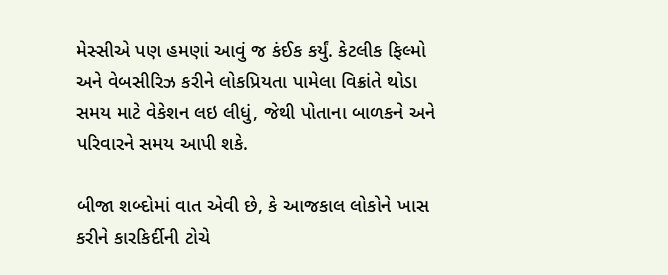મેસ્સીએ પણ હમણાં આવું જ કંઈક કર્યું. કેટલીક ફિલ્મો અને વેબસીરિઝ કરીને લોકપ્રિયતા પામેલા વિક્રાંતે થોડા સમય માટે વેકેશન લઇ લીધું, જેથી પોતાના બાળકને અને પરિવારને સમય આપી શકે.

બીજા શબ્દોમાં વાત એવી છે, કે આજકાલ લોકોને ખાસ કરીને કારકિર્દીની ટોચે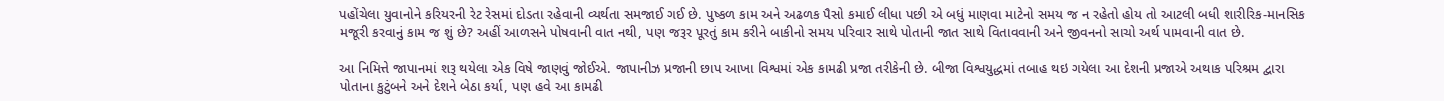પહોંચેલા યુવાનોને કરિયરની રેટ રેસમાં દોડતા રહેવાની વ્યર્થતા સમજાઈ ગઈ છે. પુષ્કળ કામ અને અઢળક પૈસો કમાઈ લીધા પછી એ બધું માણવા માટેનો સમય જ ન રહેતો હોય તો આટલી બધી શારીરિક-માનસિક મજૂરી કરવાનું કામ જ શું છે? અહીં આળસને પોષવાની વાત નથી, પણ જરૂર પૂરતું કામ કરીને બાકીનો સમય પરિવાર સાથે પોતાની જાત સાથે વિતાવવાની અને જીવનનો સાચો અર્થ પામવાની વાત છે.

આ નિમિત્તે જાપાનમાં શરૂ થયેલા એક વિષે જાણવું જોઈએ. જાપાનીઝ પ્રજાની છાપ આખા વિશ્વમાં એક કામઢી પ્રજા તરીકેની છે. બીજા વિશ્વયુદ્ધમાં તબાહ થઇ ગયેલા આ દેશની પ્રજાએ અથાક પરિશ્રમ દ્વારા પોતાના કુટુંબને અને દેશને બેઠા કર્યા, પણ હવે આ કામઢી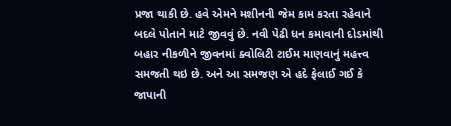પ્રજા થાકી છે. હવે એમને મશીનની જેમ કામ કરતા રહેવાને બદલે પોતાને માટે જીવવું છે. નવી પેઢી ધન કમાવાની દોડમાંથી બહાર નીકળીને જીવનમાં ક્વોલિટી ટાઈમ માણવાનું મહત્ત્વ સમજતી થઇ છે. અને આ સમજણ એ હદે ફેલાઈ ગઈ કે જાપાની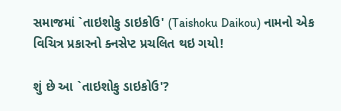સમાજમાં `તાઇશોકુ ડાઇકોઉ' (Taishoku Daikou) નામનો એક વિચિત્ર પ્રકારનો ક્નસેપ્ટ પ્રચલિત થઇ ગયો!

શું છે આ `તાઇશોકુ ડાઇકોઉ'?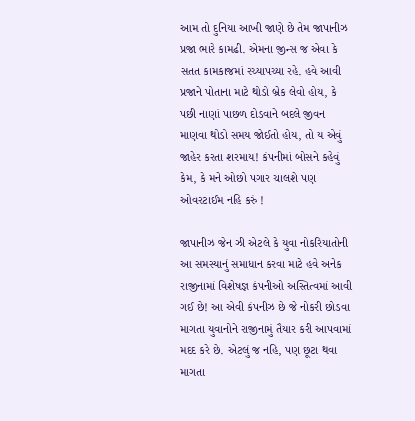આમ તો દુનિયા આખી જાણે છે તેમ જાપાનીઝ પ્રજા ભારે કામઢી. એમના જીન્સ જ એવા કે સતત કામકાજમાં રચ્યાપચ્યા રહે. હવે આવી પ્રજાને પોતાના માટે થોડો બ્રેક લેવો હોય, કે પછી નાણાં પાછળ દોડવાને બદલે જીવન માણવા થોડો સમય જોઈતો હોય, તો ય એવું જાહેર કરતા શરમાય! કંપનીમાં બોસને કહેવું કેમ, કે મને ઓછો પગાર ચાલશે પણ ઓવરટાઈમ નહિ કરું !

જાપાનીઝ જેન ઝી એટલે કે યુવા નોકરિયાતોની આ સમસ્યાનું સમાધાન કરવા માટે હવે અનેક રાજીનામાં વિશેષજ્ઞ કંપનીઓ અસ્તિત્વમાં આવી ગઈ છે! આ એવી કંપનીઝ છે જે નોકરી છોડવા માગતા યુવાનોને રાજીનામું તૈયાર કરી આપવામાં મદદ કરે છે. એટલું જ નહિ, પણ છૂટા થવા માગતા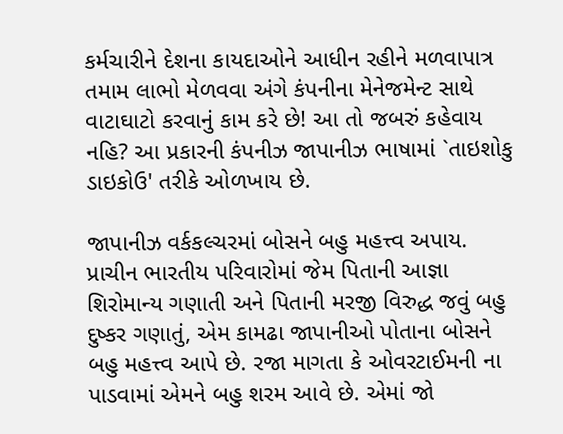કર્મચારીને દેશના કાયદાઓને આધીન રહીને મળવાપાત્ર તમામ લાભો મેળવવા અંગે કંપનીના મેનેજમેન્ટ સાથે વાટાઘાટો કરવાનું કામ કરે છે! આ તો જબરું કહેવાય નહિ? આ પ્રકારની કંપનીઝ જાપાનીઝ ભાષામાં `તાઇશોકુ ડાઇકોઉ' તરીકે ઓળખાય છે.

જાપાનીઝ વર્કકલ્ચરમાં બોસને બહુ મહત્ત્વ અપાય. પ્રાચીન ભારતીય પરિવારોમાં જેમ પિતાની આજ્ઞા શિરોમાન્ય ગણાતી અને પિતાની મરજી વિરુદ્ધ જવું બહુ દુષ્કર ગણાતું, એમ કામઢા જાપાનીઓ પોતાના બોસને બહુ મહત્ત્વ આપે છે. રજા માગતા કે ઓવરટાઈમની ના પાડવામાં એમને બહુ શરમ આવે છે. એમાં જો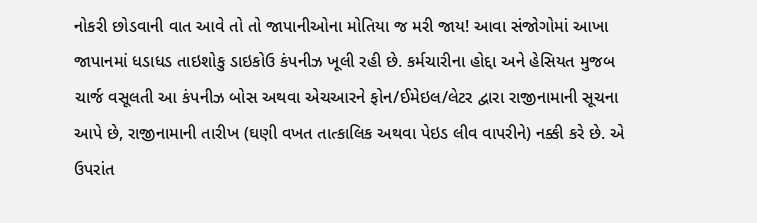નોકરી છોડવાની વાત આવે તો તો જાપાનીઓના મોતિયા જ મરી જાય! આવા સંજોગોમાં આખા જાપાનમાં ધડાધડ તાઇશોકુ ડાઇકોઉ કંપનીઝ ખૂલી રહી છે. કર્મચારીના હોદ્દા અને હેસિયત મુજબ ચાર્જ વસૂલતી આ કંપનીઝ બોસ અથવા એચઆરને ફોન/ઈમેઇલ/લેટર દ્વારા રાજીનામાની સૂચના આપે છે, રાજીનામાની તારીખ (ઘણી વખત તાત્કાલિક અથવા પેઇડ લીવ વાપરીને) નક્કી કરે છે. એ ઉપરાંત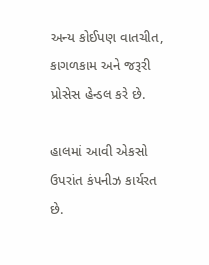અન્ય કોઈપણ વાતચીત, કાગળકામ અને જરૂરી પ્રોસેસ હેન્ડલ કરે છે.

હાલમાં આવી એકસો ઉપરાંત કંપનીઝ કાર્યરત છે.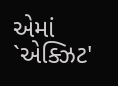એમાં `એક્ઝિટ'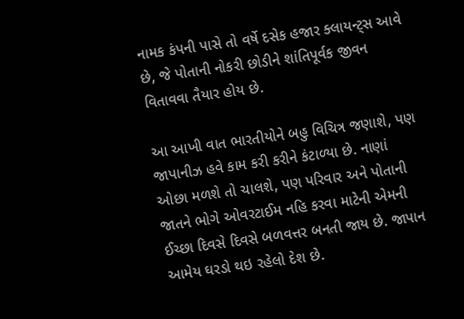નામક કંપની પાસે તો વર્ષે દસેક હજાર ક્લાયન્ટ્સ આવે છે, જે પોતાની નોકરી છોડીને શાંતિપૂર્વક જીવન વિતાવવા તૈયાર હોય છે.

આ આખી વાત ભારતીયોને બહુ વિચિત્ર જણાશે, પણ જાપાનીઝ હવે કામ કરી કરીને કંટાળ્યા છે. નાણાં ઓછા મળશે તો ચાલશે, પણ પરિવાર અને પોતાની જાતને ભોગે ઓવરટાઈમ નહિ કરવા માટેની એમની ઈચ્છા દિવસે દિવસે બળવત્તર બનતી જાય છે. જાપાન આમેય ઘરડો થઇ રહેલો દેશ છે.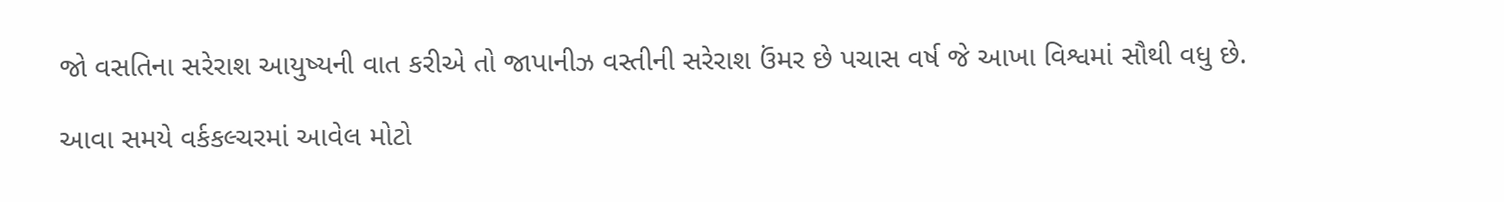જો વસતિના સરેરાશ આયુષ્યની વાત કરીએ તો જાપાનીઝ વસ્તીની સરેરાશ ઉંમર છે પચાસ વર્ષ જે આખા વિશ્વમાં સૌથી વધુ છે.

આવા સમયે વર્કકલ્ચરમાં આવેલ મોટો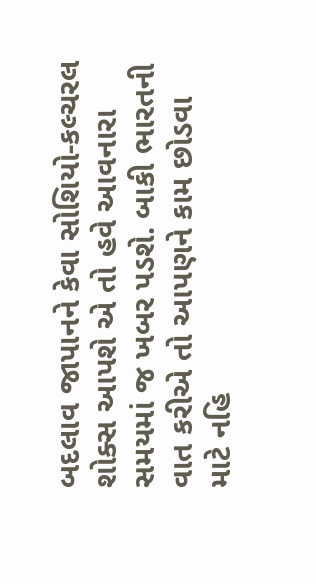બદલાવ જાપાનને કેવા સોશિયો-કલ્ચરલ શોક્સ આપશે એ તો હવે આવનારા સમયમાં જ ખબર પડશે. બાકી ભારતની વાત કરીએ તો આપણને કામ છોડવા માટે નહિ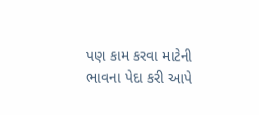પણ કામ કરવા માટેની ભાવના પેદા કરી આપે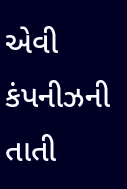એવી કંપનીઝની તાતી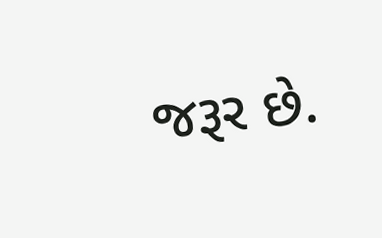જરૂર છે.